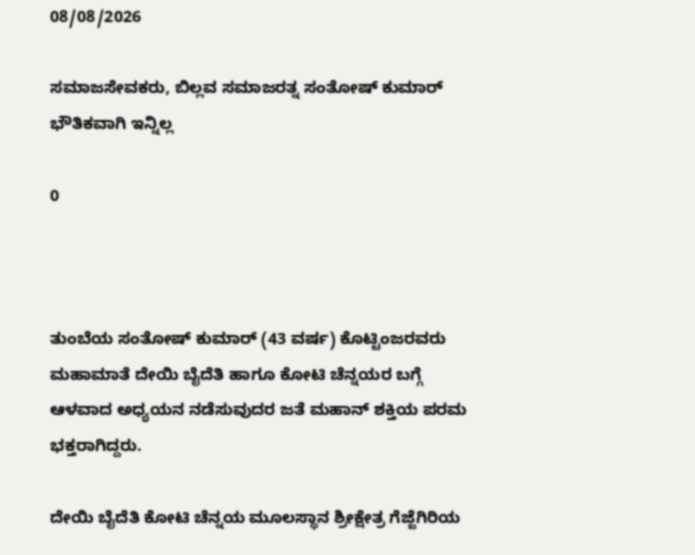08/08/2026

ಸಮಾಜಸೇವಕರು, ಬಿಲ್ಲವ ಸಮಾಜರತ್ನ ಸಂತೋಷ್ ಕುಮಾರ್ ಭೌತಿಕವಾಗಿ ಇನ್ನಿಲ್ಲ

0



ತುಂಬೆಯ ಸಂತೋಷ್ ಕುಮಾರ್ (43 ವರ್ಷ) ಕೊಟ್ಟಿಂಜರವರು ಮಹಾಮಾತೆ ದೇಯಿ ಬೈದೆತಿ ಹಾಗೂ ಕೋಟಿ ಚೆನ್ನಯರ ಬಗ್ಗೆ ಆಳವಾದ ಅಧ್ಯಯನ ನಡೆಸುವುದರ ಜತೆ ಮಹಾನ್ ಶಕ್ತಿಯ ಪರಮ ಭಕ್ತರಾಗಿದ್ದರು.

ದೇಯಿ ಬೈದೆತಿ ಕೋಟಿ ಚೆನ್ನಯ ಮೂಲಸ್ಥಾನ ಶ್ರೀಕ್ಷೇತ್ರ ಗೆಜ್ಜೆಗಿರಿಯ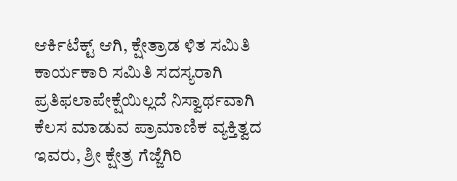ಆರ್ಕಿಟೆಕ್ಟ್ ಆಗಿ, ಕ್ಷೇತ್ರಾಡ ಳಿತ ಸಮಿತಿ ಕಾರ್ಯಕಾರಿ ಸಮಿತಿ ಸದಸ್ಯರಾಗಿ ಪ್ರತಿಫಲಾಪೇಕ್ಷೆಯಿಲ್ಲದೆ ನಿಸ್ವಾರ್ಥವಾಗಿ ಕೆಲಸ ಮಾಡುವ ಪ್ರಾಮಾಣಿಕ ವ್ಯಕ್ತಿತ್ವದ ಇವರು, ಶ್ರೀ ಕ್ಷೇತ್ರ ಗೆಜ್ಜೆಗಿರಿ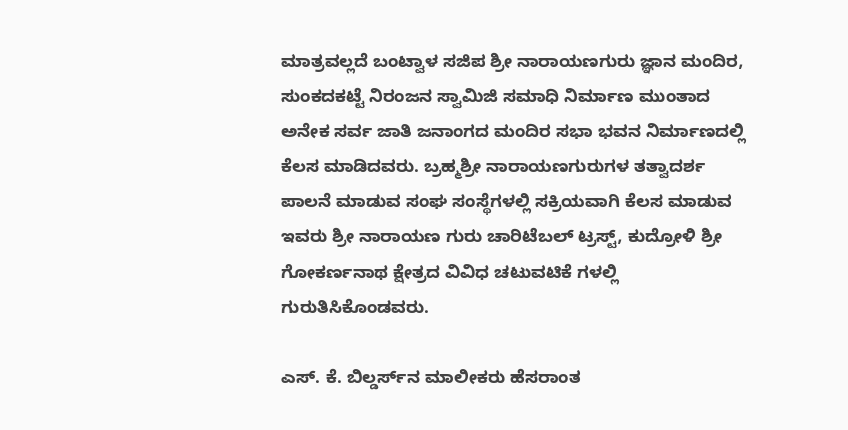ಮಾತ್ರವಲ್ಲದೆ ಬಂಟ್ವಾಳ ಸಜಿಪ ಶ್ರೀ ನಾರಾಯಣಗುರು ಜ್ಞಾನ ಮಂದಿರ, ಸುಂಕದಕಟ್ಟೆ ನಿರಂಜನ ಸ್ವಾಮಿಜಿ ಸಮಾಧಿ ನಿರ್ಮಾಣ ಮುಂತಾದ ಅನೇಕ ಸರ್ವ ಜಾತಿ ಜನಾಂಗದ ಮಂದಿರ ಸಭಾ ಭವನ ನಿರ್ಮಾಣದಲ್ಲಿ ಕೆಲಸ ಮಾಡಿದವರು. ಬ್ರಹ್ಮಶ್ರೀ ನಾರಾಯಣಗುರುಗಳ ತತ್ವಾದರ್ಶ ಪಾಲನೆ ಮಾಡುವ ಸಂಘ ಸಂಸ್ಥೆಗಳಲ್ಲಿ ಸಕ್ರಿಯವಾಗಿ ಕೆಲಸ ಮಾಡುವ ಇವರು ಶ್ರೀ ನಾರಾಯಣ ಗುರು ಚಾರಿಟೆಬಲ್ ಟ್ರಸ್ಟ್, ಕುದ್ರೋಳಿ ಶ್ರೀ ಗೋಕರ್ಣನಾಥ ಕ್ಷೇತ್ರದ ವಿವಿಧ ಚಟುವಟಿಕೆ ಗಳಲ್ಲಿ ಗುರುತಿಸಿಕೊಂಡವರು.

ಎಸ್. ಕೆ. ಬಿಲ್ಡರ್ಸ್‌ನ ಮಾಲೀಕರು ಹೆಸರಾಂತ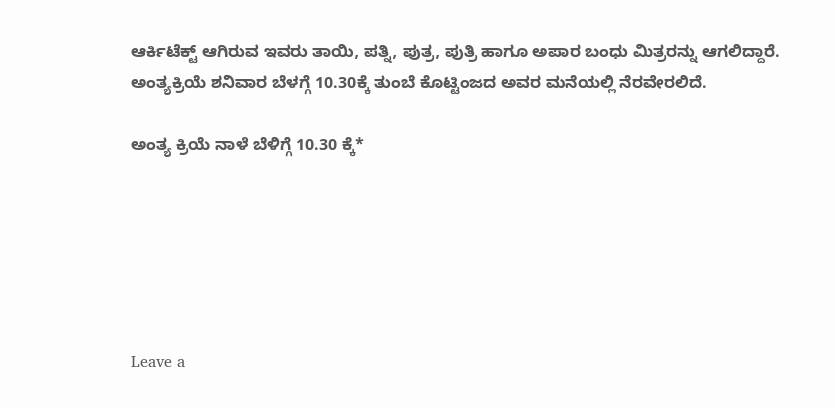ಆರ್ಕಿಟೆಕ್ಟ್ ಆಗಿರುವ ಇವರು ತಾಯಿ, ಪತ್ನಿ, ಪುತ್ರ, ಪುತ್ರಿ ಹಾಗೂ ಅಪಾರ ಬಂಧು ಮಿತ್ರರನ್ನು ಆಗಲಿದ್ದಾರೆ. ಅಂತ್ಯಕ್ರಿಯೆ ಶನಿವಾರ ಬೆಳಗ್ಗೆ 10.30ಕ್ಕೆ ತುಂಬೆ ಕೊಟ್ಟಿಂಜದ ಅವರ ಮನೆಯಲ್ಲಿ ನೆರವೇರಲಿದೆ.

ಅಂತ್ಯ ಕ್ರಿಯೆ ನಾಳೆ ಬೆಳಿಗ್ಗೆ 10.30 ಕ್ಕೆ*






Leave a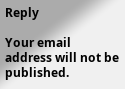Reply

Your email address will not be published.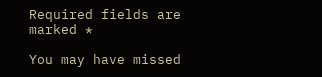Required fields are marked *

You may have missed